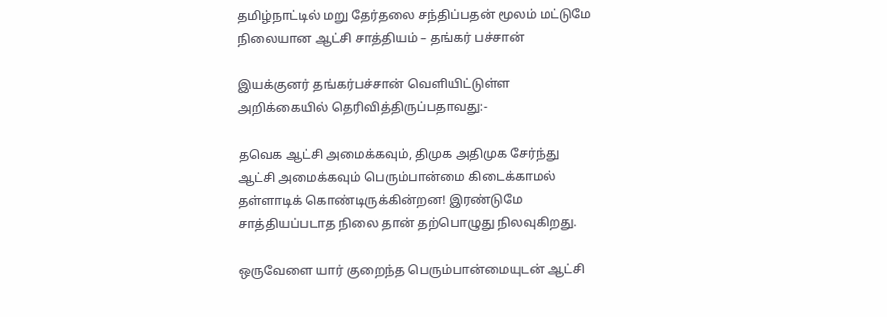தமிழ்நாட்டில் மறு தேர்தலை சந்திப்பதன் மூலம் மட்டுமே நிலையான ஆட்சி சாத்தியம் – தங்கர் பச்சான்

இயக்குனர் தங்கர்பச்சான் வெளியிட்டுள்ள அறிக்கையில் தெரிவித்திருப்பதாவது:-

தவெக ஆட்சி அமைக்கவும், திமுக அதிமுக சேர்ந்து ஆட்சி அமைக்கவும் பெரும்பான்மை கிடைக்காமல் தள்ளாடிக் கொண்டிருக்கின்றன! இரண்டுமே சாத்தியப்படாத நிலை தான் தற்பொழுது நிலவுகிறது.

ஒருவேளை யார் குறைந்த பெரும்பான்மையுடன் ஆட்சி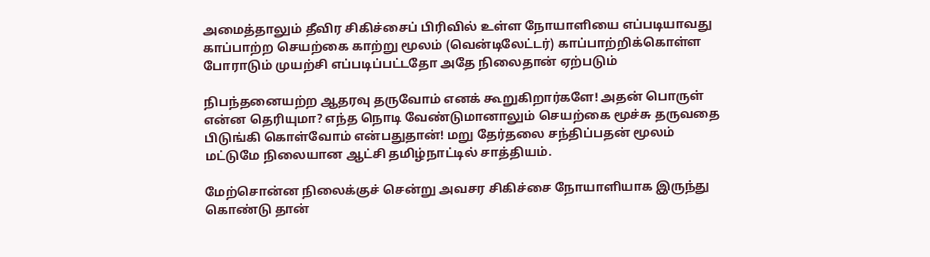அமைத்தாலும் தீவிர சிகிச்சைப் பிரிவில் உள்ள நோயாளியை எப்படியாவது காப்பாற்ற செயற்கை காற்று மூலம் (வென்டிலேட்டர்) காப்பாற்றிக்கொள்ள போராடும் முயற்சி எப்படிப்பட்டதோ அதே நிலைதான் ஏற்படும்

நிபந்தனையற்ற ஆதரவு தருவோம் எனக் கூறுகிறார்களே! அதன் பொருள் என்ன தெரியுமா? எந்த நொடி வேண்டுமானாலும் செயற்கை மூச்சு தருவதை பிடுங்கி கொள்வோம் என்பதுதான்! மறு தேர்தலை சந்திப்பதன் மூலம் மட்டுமே நிலையான ஆட்சி தமிழ்நாட்டில் சாத்தியம்.

மேற்சொன்ன நிலைக்குச் சென்று அவசர சிகிச்சை நோயாளியாக இருந்து கொண்டு தான்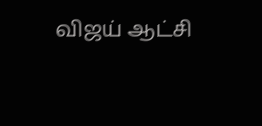விஜய் ஆட்சி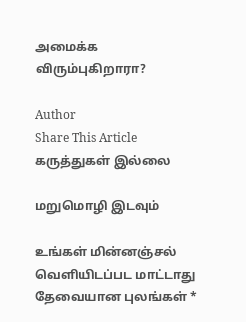அமைக்க விரும்புகிறாரா?

Author
Share This Article
கருத்துகள் இல்லை

மறுமொழி இடவும்

உங்கள் மின்னஞ்சல் வெளியிடப்பட மாட்டாது தேவையான புலங்கள் *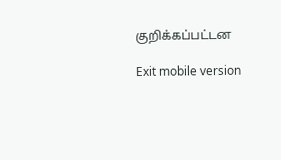குறிக்கப்பட்டன

Exit mobile version